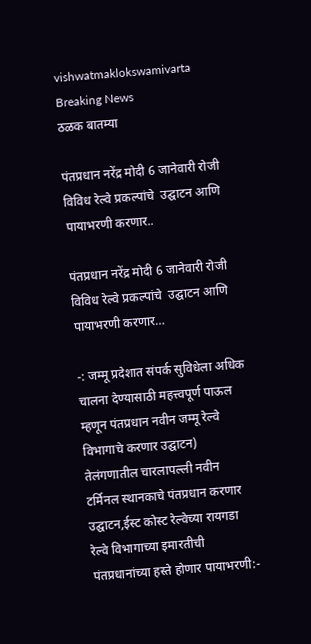vishwatmaklokswamivarta
Breaking News
ठळक बातम्या

पंतप्रधान नरेंद्र मोदी 6 जानेवारी रोजी विविध रेल्वे प्रकल्पांचे  उद्घाटन आणि पायाभरणी करणार..

पंतप्रधान नरेंद्र मोदी 6 जानेवारी रोजी विविध रेल्वे प्रकल्पांचे  उद्घाटन आणि पायाभरणी करणार…

-: जम्मू प्रदेशात संपर्क सुविधेला अधिक चालना देण्यासाठी महत्त्वपूर्ण पाऊल म्हणून पंतप्रधान नवीन जम्मू रेल्वे विभागाचे करणार उद्घाटन) तेलंगणातील चारलापल्ली नवीन टर्मिनल स्थानकाचे पंतप्रधान करणार उद्घाटन,ईस्ट कोस्ट रेल्वेच्या रायगडा रेल्वे विभागाच्या इमारतीची पंतप्रधानांच्या हस्ते होणार पायाभरणी:-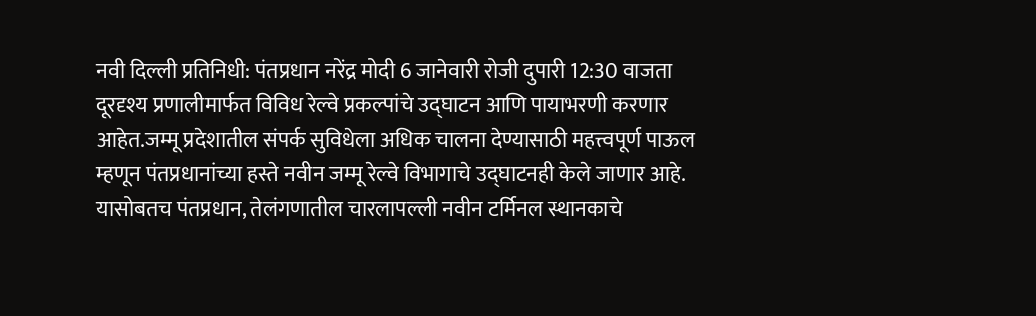नवी दिल्ली प्रतिनिधी: पंतप्रधान नरेंद्र मोदी 6 जानेवारी रोजी दुपारी 12:30 वाजता दूरदृश्य प्रणालीमार्फत विविध रेल्वे प्रकल्पांचे उद्घाटन आणि पायाभरणी करणार आहेत.जम्मू प्रदेशातील संपर्क सुविधेला अधिक चालना देण्यासाठी महत्त्वपूर्ण पाऊल म्हणून पंतप्रधानांच्या हस्ते नवीन जम्मू रेल्वे विभागाचे उद्घाटनही केले जाणार आहे. यासोबतच पंतप्रधान, तेलंगणातील चारलापल्ली नवीन टर्मिनल स्थानकाचे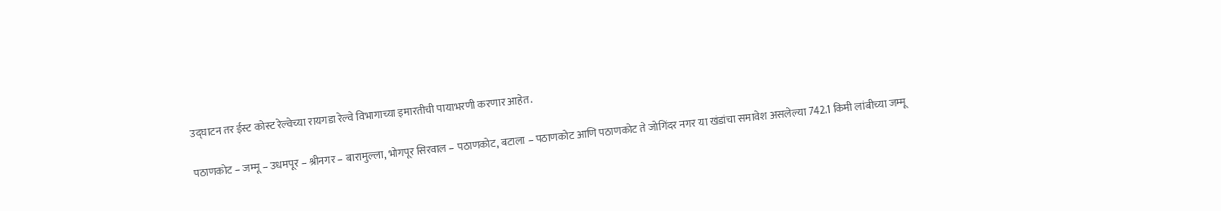उद्घाटन तर ईस्ट कोस्ट रेल्वेच्या रायगडा रेल्वे विभागाच्या इमारतीची पायाभरणी करणार आहेत.

पठाणकोट – जम्मू – उधमपूर – श्रीनगर – बारामुल्ला, भोगपूर सिरवाल – पठाणकोट, बटाला – पठाणकोट आणि पठाणकोट ते जोगिंदर नगर या खंडांचा समावेश असलेल्या 742.1 किमी लांबीच्या जम्मू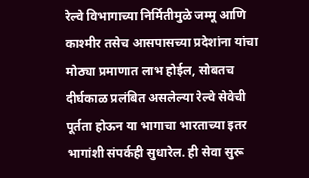रेल्वे विभागाच्या निर्मितीमुळे जम्मू आणि काश्मीर तसेच आसपासच्या प्रदेशांना यांचा मोठ्या प्रमाणात लाभ होईल, सोबतच दीर्घकाळ प्रलंबित असलेल्या रेल्वे सेवेची पूर्तता होऊन या भागाचा भारताच्या इतर भागांशी संपर्कही सुधारेल. ही सेवा सुरू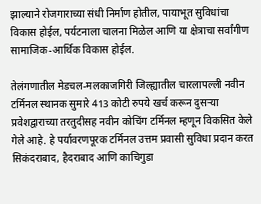झाल्याने रोजगाराच्या संधी निर्माण होतील, पायाभूत सुविधांचा विकास होईल, पर्यटनाला चालना मिळेल आणि या क्षेत्राचा सर्वांगीण सामाजिक-आर्थिक विकास होईल.

तेलंगणातील मेडचल-मलकाजगिरी जिल्ह्यातील चारलापल्ली नवीन टर्मिनल स्थानक सुमारे 413 कोटी रुपये खर्च करून दुसऱ्या प्रवेशद्वाराच्या तरतुदीसह नवीन कोचिंग टर्मिनल म्हणून विकसित केले गेले आहे. हे पर्यावरणपूरक टर्मिनल उत्तम प्रवासी सुविधा प्रदान करत सिकंदराबाद, हैदराबाद आणि काचिगुडा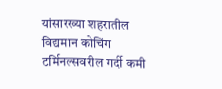यांसारख्या शहरातील विद्यमान कोचिंग टर्मिनल्सवरील गर्दी कमी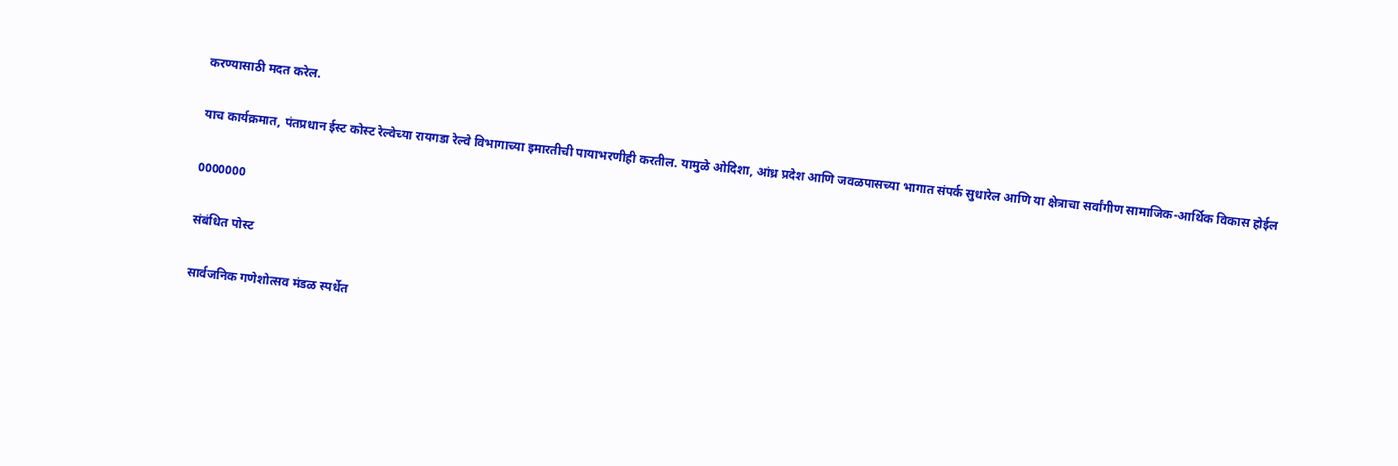करण्यासाठी मदत करेल.

याच कार्यक्रमात, पंतप्रधान ईस्ट कोस्ट रेल्वेच्या रायगडा रेल्वे विभागाच्या इमारतीची पायाभरणीही करतील. यामुळे ओदिशा, आंध्र प्रदेश आणि जवळपासच्या भागात संपर्क सुधारेल आणि या क्षेत्राचा सर्वांगीण सामाजिक-आर्थिक विकास होईल

0000000

संबंधित पोस्ट

सार्वजनिक गणेशोत्सव मंडळ स्पर्धेत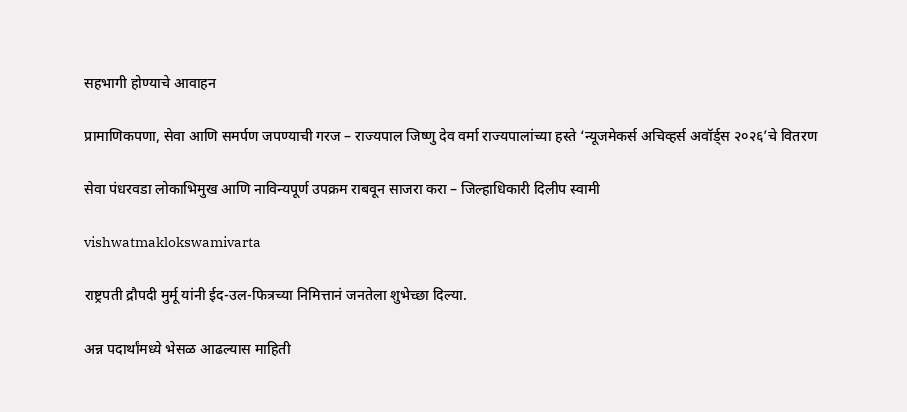सहभागी होण्याचे आवाहन

प्रामाणिकपणा, सेवा आणि समर्पण जपण्याची गरज – राज्यपाल जिष्णु देव वर्मा राज्यपालांच्या हस्ते ‘न्यूजमेकर्स अचिव्हर्स अवॉर्ड्स २०२६’चे वितरण

सेवा पंधरवडा लोकाभिमुख आणि नाविन्यपूर्ण उपक्रम राबवून साजरा करा – जिल्हाधिकारी दिलीप स्वामी

vishwatmaklokswamivarta

राष्ट्रपती द्रौपदी मुर्मू यांनी ईद-उल-फित्रच्या निमित्तानं जनतेला शुभेच्छा दिल्या.

अन्न पदार्थांमध्ये भेसळ आढल्यास माहिती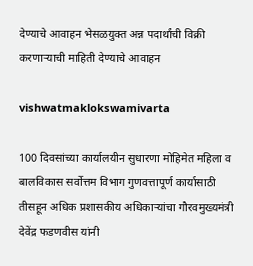देण्याचे आवाहन भेसळयुक्त अन्न पदार्थांची विक्री करणाऱ्याची माहिती देण्याचे आवाहन

vishwatmaklokswamivarta

100 दिवसांच्या कार्यालयीन सुधारणा मोहिमेत महिला व बालविकास सर्वोत्तम विभाग गुणवत्तापूर्ण कार्यासाठी तीसहून अधिक प्रशासकीय अधिकाऱ्यांचा गौरवमुख्यमंत्री देवेंद्र फडणवीस यांनी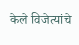केले विजेत्यांचे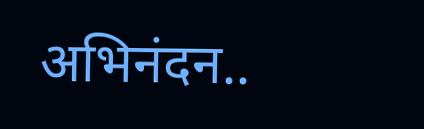अभिनंदन..